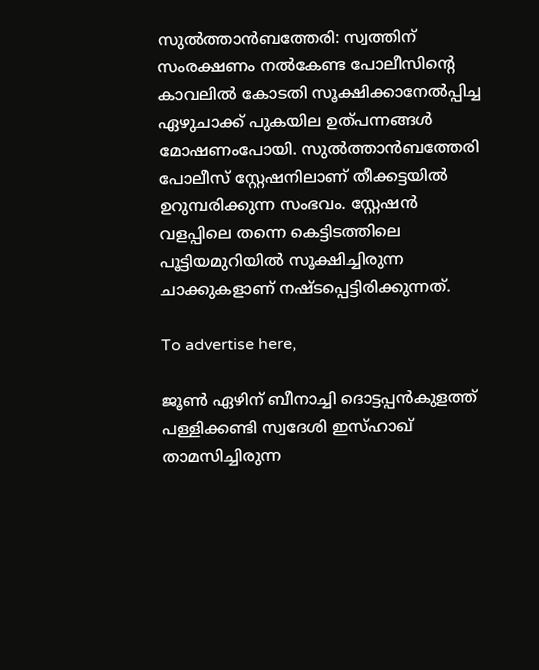സുൽത്താൻബത്തേരി: സ്വത്തിന് സംരക്ഷണം നൽകേണ്ട പോലീസിന്റെ കാവലിൽ കോടതി സൂക്ഷിക്കാനേൽപ്പിച്ച ഏഴുചാക്ക് പുകയില ഉത്പന്നങ്ങൾ മോഷണംപോയി. സുൽത്താൻബത്തേരി പോലീസ് സ്റ്റേഷനിലാണ് തീക്കട്ടയിൽ ഉറുമ്പരിക്കുന്ന സംഭവം. സ്റ്റേഷൻ വളപ്പിലെ തന്നെ കെട്ടിടത്തിലെ പൂട്ടിയമുറിയിൽ സൂക്ഷിച്ചിരുന്ന ചാക്കുകളാണ് നഷ്ടപ്പെട്ടിരിക്കുന്നത്.

To advertise here,

ജൂൺ ഏഴിന് ബീനാച്ചി ദൊട്ടപ്പൻകുളത്ത് പള്ളിക്കണ്ടി സ്വദേശി ഇസ്ഹാഖ് താമസിച്ചിരുന്ന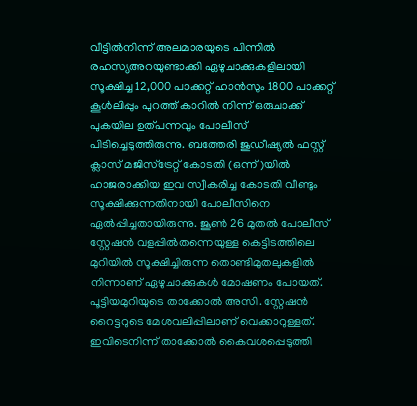വീട്ടിൽനിന്ന് അലമാരയുടെ പിന്നിൽ രഹസ്യഅറയുണ്ടാക്കി ഏഴുചാക്കുകളിലായി സൂക്ഷിച്ച 12,000 പാക്കറ്റ് ഹാൻസും 1800 പാക്കറ്റ് കൂൾലിപ്പും പുറത്ത് കാറിൽ നിന്ന് ഒരുചാക്ക് പുകയില ഉത്പന്നവും പോലീസ് പിടിച്ചെടുത്തിരുന്നു. ബത്തേരി ജുഡീഷ്യൽ ഫസ്റ്റ് ക്ലാസ് മജിസ്‌ട്രേറ്റ് കോടതി (ഒന്ന്)യിൽ ഹാജരാക്കിയ ഇവ സ്വീകരിച്ച കോടതി വീണ്ടും സൂക്ഷിക്കുന്നതിനായി പോലീസിനെ ഏൽപ്പിച്ചതായിരുന്നു. ജൂൺ 26 മുതൽ പോലീസ് സ്റ്റേഷൻ വളപ്പിൽതന്നെയുള്ള കെട്ടിടത്തിലെ മുറിയിൽ സൂക്ഷിച്ചിരുന്ന തൊണ്ടിമുതലുകളിൽ നിന്നാണ് ഏഴുചാക്കുകൾ മോഷണം പോയത്. പൂട്ടിയമുറിയുടെ താക്കോൽ അസി. സ്റ്റേഷൻ റൈട്ടറുടെ മേശവലിപ്പിലാണ് വെക്കാറുള്ളത്. ഇവിടെനിന്ന്‌ താക്കോൽ കൈവശപ്പെടുത്തി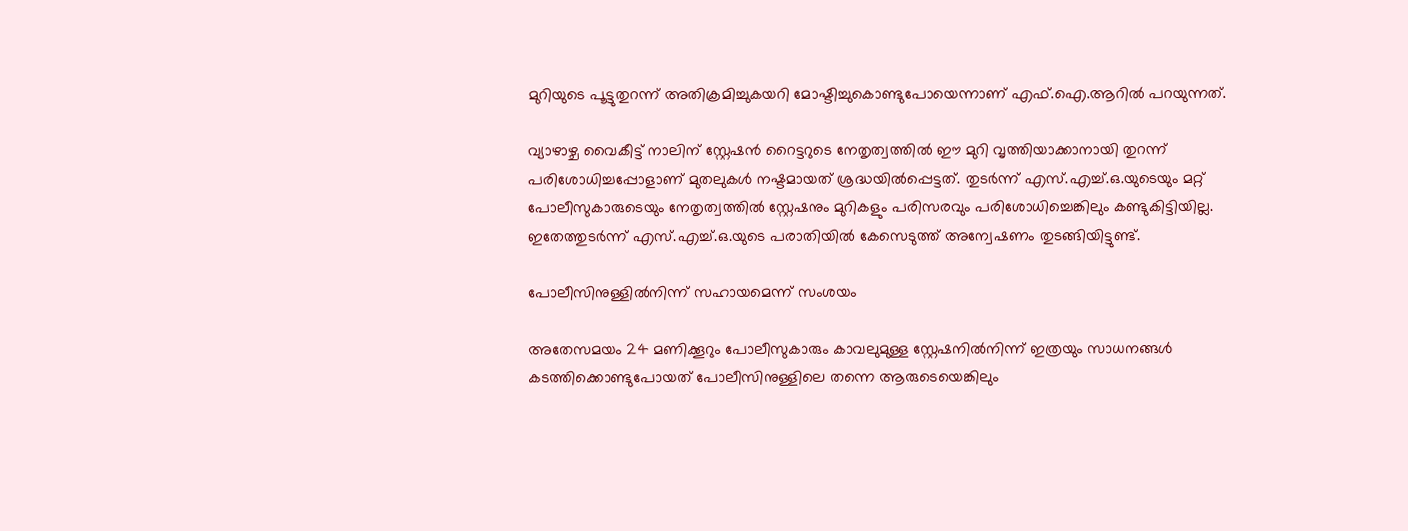മുറിയുടെ പൂട്ടുതുറന്ന് അതിക്രമിച്ചുകയറി മോഷ്ടിച്ചുകൊണ്ടുപോയെന്നാണ് എഫ്.ഐ.ആറിൽ പറയുന്നത്.

വ്യാഴാഴ്ച വൈകീട്ട് നാലിന് സ്റ്റേഷൻ റൈട്ടറുടെ നേതൃത്വത്തിൽ ഈ മുറി വൃത്തിയാക്കാനായി തുറന്ന് പരിശോധിച്ചപ്പോളാണ് മുതലുകൾ നഷ്ടമായത് ശ്രദ്ധയിൽപ്പെട്ടത്. തുടർന്ന് എസ്.എച്ച്.ഒ.യുടെയും മറ്റ് പോലീസുകാരുടെയും നേതൃത്വത്തിൽ സ്റ്റേഷനും മുറികളും പരിസരവും പരിശോധിച്ചെങ്കിലും കണ്ടുകിട്ടിയില്ല. ഇതേത്തുടർന്ന് എസ്.എച്ച്.ഒ.യുടെ പരാതിയിൽ കേസെടുത്ത് അന്വേഷണം തുടങ്ങിയിട്ടുണ്ട്.

പോലീസിനുള്ളിൽനിന്ന് സഹായമെന്ന് സംശയം

അതേസമയം 24 മണിക്കൂറും പോലീസുകാരും കാവലുമുള്ള സ്റ്റേഷനിൽനിന്ന് ഇത്രയും സാധനങ്ങൾ കടത്തിക്കൊണ്ടുപോയത് പോലീസിനുള്ളിലെ തന്നെ ആരുടെയെങ്കിലും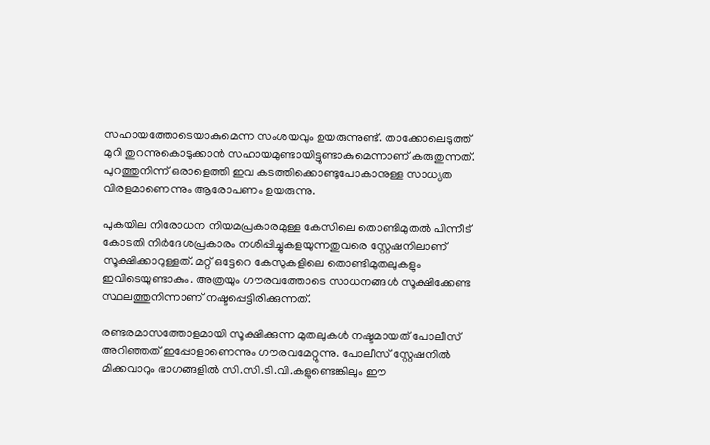സഹായത്തോടെയാകുമെന്ന സംശയവും ഉയരുന്നുണ്ട്. താക്കോലെടുത്ത് മുറി തുറന്നുകൊടുക്കാൻ സഹായമുണ്ടായിട്ടുണ്ടാകുമെന്നാണ് കരുതുന്നത്. പുറത്തുനിന്ന് ഒരാളെത്തി ഇവ കടത്തിക്കൊണ്ടുപോകാനുള്ള സാധ്യത വിരളമാണെന്നും ആരോപണം ഉയരുന്നു.

പുകയില നിരോധന നിയമപ്രകാരമുള്ള കേസിലെ തൊണ്ടിമുതൽ പിന്നീട് കോടതി നിർദേശപ്രകാരം നശിപ്പിച്ചുകളയുന്നതുവരെ സ്റ്റേഷനിലാണ് സൂക്ഷിക്കാറുള്ളത്. മറ്റ് ഒട്ടേറെ കേസുകളിലെ തൊണ്ടിമുതലുകളും ഇവിടെയുണ്ടാകും. അത്രയും ഗൗരവത്തോടെ സാധനങ്ങൾ സൂക്ഷിക്കേണ്ട സ്ഥലത്തുനിന്നാണ് നഷ്ടപ്പെട്ടിരിക്കുന്നത്.

രണ്ടരമാസത്തോളമായി സൂക്ഷിക്കുന്ന മുതലുകൾ നഷ്ടമായത് പോലീസ് അറിഞ്ഞത് ഇപ്പോളാണെന്നും ഗൗരവമേറ്റുന്നു. പോലീസ് സ്റ്റേഷനിൽ മിക്കവാറും ഭാഗങ്ങളിൽ സി.സി.ടി.വി.കളുണ്ടെങ്കിലും ഈ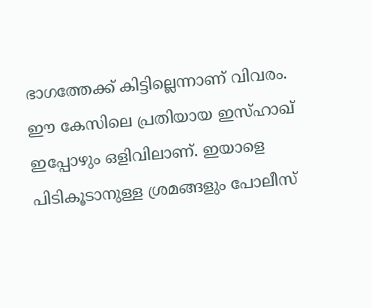ഭാഗത്തേക്ക് കിട്ടില്ലെന്നാണ് വിവരം. ഈ കേസിലെ പ്രതിയായ ഇസ്ഹാഖ് ഇപ്പോഴും ഒളിവിലാണ്. ഇയാളെ പിടികൂടാനുള്ള ശ്രമങ്ങളും പോലീസ്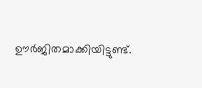ഊർജിതമാക്കിയിട്ടുണ്ട്.